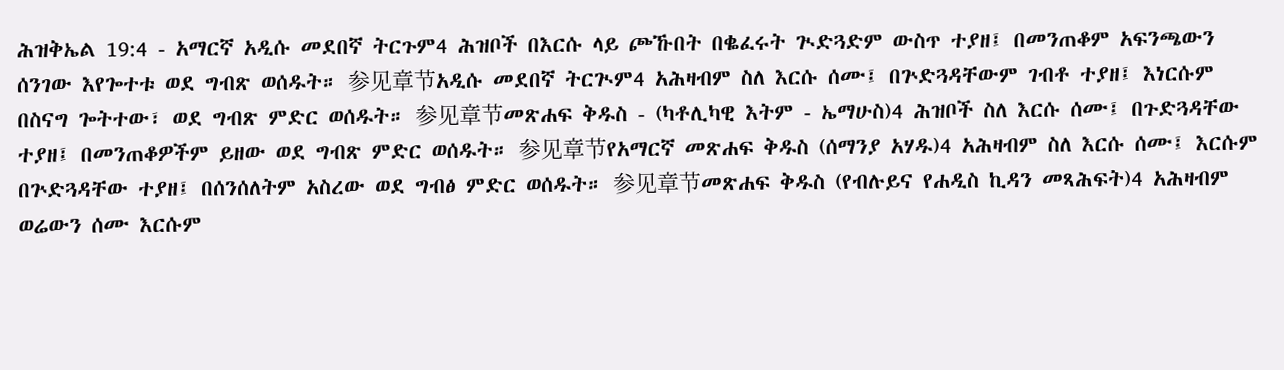ሕዝቅኤል 19:4 - አማርኛ አዲሱ መደበኛ ትርጉም4 ሕዝቦች በእርሱ ላይ ጮኹበት በቈፈሩት ጒድጓድም ውስጥ ተያዘ፤ በመንጠቆም አፍንጫውን ሰንገው እየጐተቱ ወደ ግብጽ ወሰዱት። 参见章节አዲሱ መደበኛ ትርጒም4 አሕዛብም ስለ እርሱ ሰሙ፤ በጕድጓዳቸውም ገብቶ ተያዘ፤ እነርሱም በስናግ ጐትተው፣ ወደ ግብጽ ምድር ወሰዱት። 参见章节መጽሐፍ ቅዱስ - (ካቶሊካዊ እትም - ኤማሁስ)4 ሕዝቦች ስለ እርሱ ሰሙ፤ በጉድጓዳቸው ተያዘ፤ በመንጠቆዎችም ይዘው ወደ ግብጽ ምድር ወሰዱት። 参见章节የአማርኛ መጽሐፍ ቅዱስ (ሰማንያ አሃዱ)4 አሕዛብም ስለ እርሱ ሰሙ፤ እርሱም በጕድጓዳቸው ተያዘ፤ በሰንሰለትም አስረው ወደ ግብፅ ምድር ወሰዱት። 参见章节መጽሐፍ ቅዱስ (የብሉይና የሐዲስ ኪዳን መጻሕፍት)4 አሕዛብም ወሬውን ሰሙ እርሱም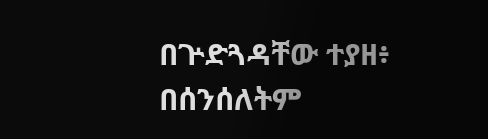በጕድጓዳቸው ተያዘ፥ በሰንሰለትም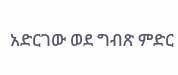አድርገው ወደ ግብጽ ምድር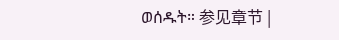ወሰዱት። 参见章节 |